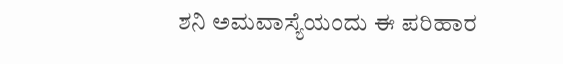ಶನಿ ಅಮವಾಸ್ಯೆಯಂದು ಈ ಪರಿಹಾರ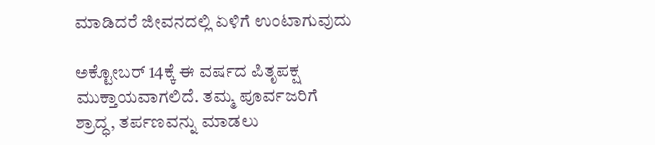ಮಾಡಿದರೆ ಜೀವನದಲ್ಲಿ ಏಳಿಗೆ ಉಂಟಾಗುವುದು

ಅಕ್ಟೋಬರ್‌ 14ಕ್ಕೆ ಈ ವರ್ಷದ ಪಿತೃಪಕ್ಷ ಮುಕ್ತಾಯವಾಗಲಿದೆ. ತಮ್ಮ ಪೂರ್ವಜರಿಗೆ ಶ್ರಾದ್ಧ, ತರ್ಪಣವನ್ನು ಮಾಡಲು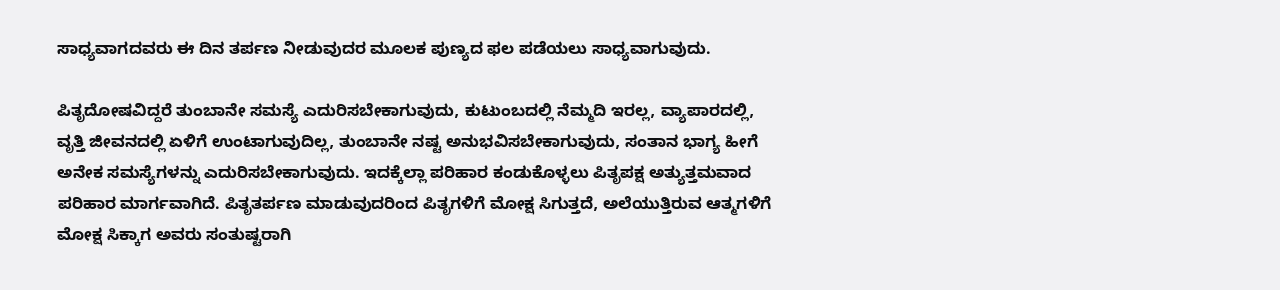ಸಾಧ್ಯವಾಗದವರು ಈ ದಿನ ತರ್ಪಣ ನೀಡುವುದರ ಮೂಲಕ ಪುಣ್ಯದ ಫಲ ಪಡೆಯಲು ಸಾಧ್ಯವಾಗುವುದು.

ಪಿತೃದೋಷವಿದ್ದರೆ ತುಂಬಾನೇ ಸಮಸ್ಯೆ ಎದುರಿಸಬೇಕಾಗುವುದು, ಕುಟುಂಬದಲ್ಲಿ ನೆಮ್ಮದಿ ಇರಲ್ಲ, ವ್ಯಾಪಾರದಲ್ಲಿ, ವೃತ್ತಿ ಜೀವನದಲ್ಲಿ ಏಳಿಗೆ ಉಂಟಾಗುವುದಿಲ್ಲ, ತುಂಬಾನೇ ನಷ್ಟ ಅನುಭವಿಸಬೇಕಾಗುವುದು, ಸಂತಾನ ಭಾಗ್ಯ ಹೀಗೆ ಅನೇಕ ಸಮಸ್ಯೆಗಳನ್ನು ಎದುರಿಸಬೇಕಾಗುವುದು. ಇದಕ್ಕೆಲ್ಲಾ ಪರಿಹಾರ ಕಂಡುಕೊಳ್ಳಲು ಪಿತೃಪಕ್ಷ ಅತ್ಯುತ್ತಮವಾದ ಪರಿಹಾರ ಮಾರ್ಗವಾಗಿದೆ. ಪಿತೃತರ್ಪಣ ಮಾಡುವುದರಿಂದ ಪಿತೃಗಳಿಗೆ ಮೋಕ್ಷ ಸಿಗುತ್ತದೆ, ಅಲೆಯುತ್ತಿರುವ ಆತ್ಮಗಳಿಗೆ ಮೋಕ್ಷ ಸಿಕ್ಕಾಗ ಅವರು ಸಂತುಷ್ಟರಾಗಿ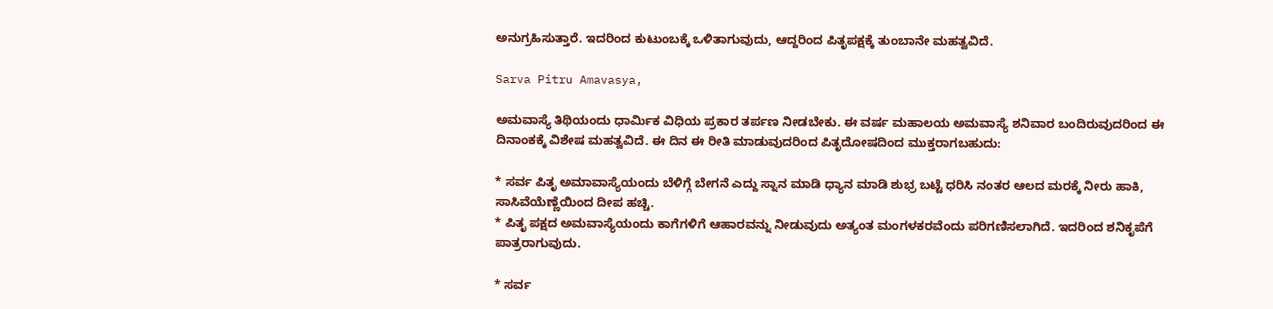ಅನುಗ್ರಹಿಸುತ್ತಾರೆ. ಇದರಿಂದ ಕುಟುಂಬಕ್ಕೆ ಒಳಿತಾಗುವುದು, ಆದ್ದರಿಂದ ಪಿತೃಪಕ್ಷಕ್ಕೆ ತುಂಬಾನೇ ಮಹತ್ವವಿದೆ.

Sarva Pitru Amavasya,

ಅಮವಾಸ್ಯೆ ತಿಥಿಯಂದು ಧಾರ್ಮಿಕ ವಿಧಿಯ ಪ್ರಕಾರ ತರ್ಪಣ ನೀಡಬೇಕು. ಈ ವರ್ಷ ಮಹಾಲಯ ಅಮವಾಸ್ಯೆ ಶನಿವಾರ ಬಂದಿರುವುದರಿಂದ ಈ ದಿನಾಂಕಕ್ಕೆ ವಿಶೇಷ ಮಹತ್ವವಿದೆ. ಈ ದಿನ ಈ ರೀತಿ ಮಾಡುವುದರಿಂದ ಪಿತೃದೋಷದಿಂದ ಮುಕ್ತರಾಗಬಹುದು:

* ಸರ್ವ ಪಿತೃ ಅಮಾವಾಸ್ಯೆಯಂದು ಬೆಳಿಗ್ಗೆ ಬೇಗನೆ ಎದ್ದು ಸ್ನಾನ ಮಾಡಿ ಧ್ಯಾನ ಮಾಡಿ ಶುಭ್ರ ಬಟ್ಟೆ ಧರಿಸಿ ನಂತರ ಆಲದ ಮರಕ್ಕೆ ನೀರು ಹಾಕಿ, ಸಾಸಿವೆಯೆಣ್ಣೆಯಿಂದ ದೀಪ ಹಚ್ಚಿ.
* ಪಿತೃ ಪಕ್ಷದ ಅಮವಾಸ್ಯೆಯಂದು ಕಾಗೆಗಳಿಗೆ ಆಹಾರವನ್ನು ನೀಡುವುದು ಅತ್ಯಂತ ಮಂಗಳಕರವೆಂದು ಪರಿಗಣಿಸಲಾಗಿದೆ. ಇದರಿಂದ ಶನಿಕೃಪೆಗೆ ಪಾತ್ರರಾಗುವುದು.

* ಸರ್ವ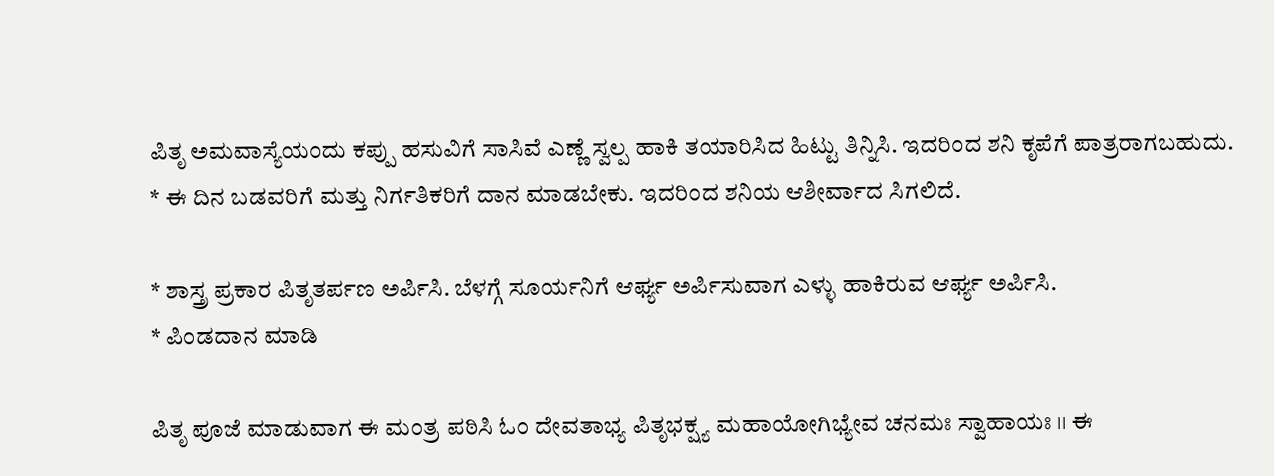ಪಿತೃ ಅಮವಾಸ್ಯೆಯಂದು ಕಪ್ಪು ಹಸುವಿಗೆ ಸಾಸಿವೆ ಎಣ್ಣೆ ಸ್ವಲ್ಪ ಹಾಕಿ ತಯಾರಿಸಿದ ಹಿಟ್ಟು ತಿನ್ನಿಸಿ. ಇದರಿಂದ ಶನಿ ಕೃಪೆಗೆ ಪಾತ್ರರಾಗಬಹುದು.
* ಈ ದಿನ ಬಡವರಿಗೆ ಮತ್ತು ನಿರ್ಗತಿಕರಿಗೆ ದಾನ ಮಾಡಬೇಕು. ಇದರಿಂದ ಶನಿಯ ಆಶೀರ್ವಾದ ಸಿಗಲಿದೆ.

* ಶಾಸ್ತ್ರ ಪ್ರಕಾರ ಪಿತೃತರ್ಪಣ ಅರ್ಪಿಸಿ. ಬೆಳಗ್ಗೆ ಸೂರ್ಯನಿಗೆ ಆರ್ಘ್ಯ ಅರ್ಪಿಸುವಾಗ ಎಳ್ಳು ಹಾಕಿರುವ ಆರ್ಘ್ಯ ಅರ್ಪಿಸಿ.
* ಪಿಂಡದಾನ ಮಾಡಿ

ಪಿತೃ ಪೂಜೆ ಮಾಡುವಾಗ ಈ ಮಂತ್ರ ಪಠಿಸಿ ಓಂ ದೇವತಾಭ್ಯ ಪಿತೃಭಕ್ಷ್ಯ ಮಹಾಯೋಗಿಭ್ಯೇವ ಚನಮಃ ಸ್ವಾಹಾಯಃ ।। ಈ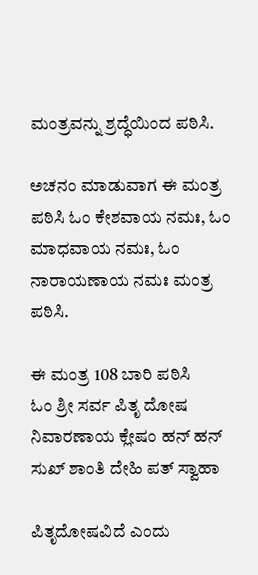ಮಂತ್ರವನ್ನು ಶ್ರದ್ಧೆಯಿಂದ ಪಠಿಸಿ.

ಅಚನಂ ಮಾಡುವಾಗ ಈ ಮಂತ್ರ ಪಠಿಸಿ ಓಂ ಕೇಶವಾಯ ನಮಃ, ಓಂ ಮಾಧವಾಯ ನಮಃ, ಓಂ ನಾರಾಯಣಾಯ ನಮಃ ಮಂತ್ರ ಪಠಿಸಿ.

ಈ ಮಂತ್ರ 108 ಬಾರಿ ಪಠಿಸಿ
ಓಂ ಶ್ರೀ ಸರ್ವ ಪಿತೃ ದೋಷ ನಿವಾರಣಾಯ ಕ್ಲೇಷಂ ಹನ್ ಹನ್ ಸುಖ್ ಶಾಂತಿ ದೇಹಿ ಪತ್ ಸ್ವಾಹಾ

ಪಿತೃದೋಷವಿದೆ ಎಂದು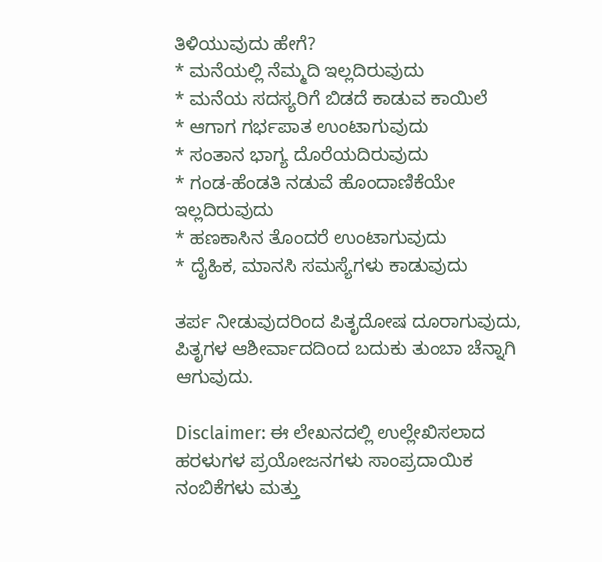ತಿಳಿಯುವುದು ಹೇಗೆ?
* ಮನೆಯಲ್ಲಿ ನೆಮ್ಮದಿ ಇಲ್ಲದಿರುವುದು
* ಮನೆಯ ಸದಸ್ಯರಿಗೆ ಬಿಡದೆ ಕಾಡುವ ಕಾಯಿಲೆ
* ಆಗಾಗ ಗರ್ಭಪಾತ ಉಂಟಾಗುವುದು
* ಸಂತಾನ ಭಾಗ್ಯ ದೊರೆಯದಿರುವುದು
* ಗಂಡ-ಹೆಂಡತಿ ನಡುವೆ ಹೊಂದಾಣಿಕೆಯೇ ಇಲ್ಲದಿರುವುದು
* ಹಣಕಾಸಿನ ತೊಂದರೆ ಉಂಟಾಗುವುದು
* ದೈಹಿಕ, ಮಾನಸಿ ಸಮಸ್ಯೆಗಳು ಕಾಡುವುದು

ತರ್ಪ ನೀಡುವುದರಿಂದ ಪಿತೃದೋಷ ದೂರಾಗುವುದು, ಪಿತೃಗಳ ಆಶೀರ್ವಾದದಿಂದ ಬದುಕು ತುಂಬಾ ಚೆನ್ನಾಗಿ ಆಗುವುದು.

Disclaimer: ಈ ಲೇಖನದಲ್ಲಿ ಉಲ್ಲೇಖಿಸಲಾದ ಹರಳುಗಳ ಪ್ರಯೋಜನಗಳು ಸಾಂಪ್ರದಾಯಿಕ ನಂಬಿಕೆಗಳು ಮತ್ತು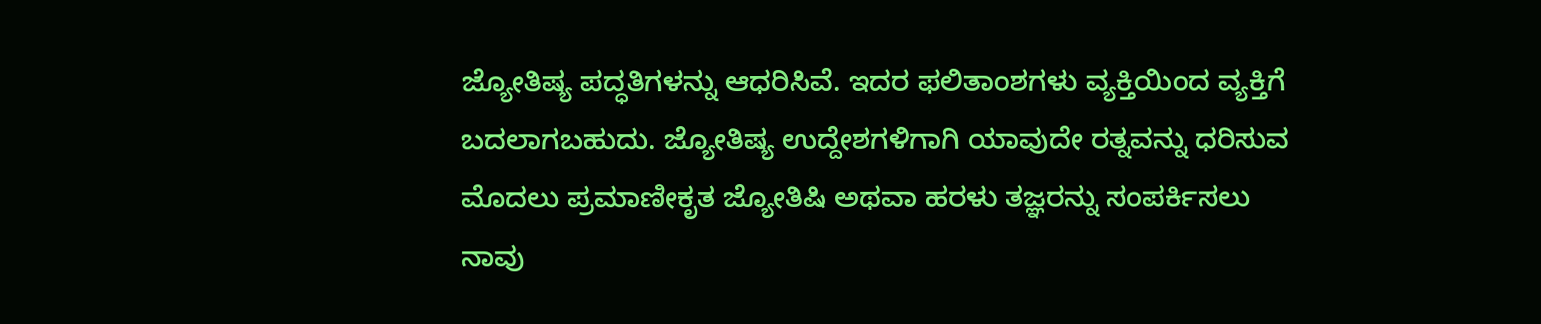ಜ್ಯೋತಿಷ್ಯ ಪದ್ಧತಿಗಳನ್ನು ಆಧರಿಸಿವೆ. ಇದರ ಫಲಿತಾಂಶಗಳು ವ್ಯಕ್ತಿಯಿಂದ ವ್ಯಕ್ತಿಗೆ ಬದಲಾಗಬಹುದು. ಜ್ಯೋತಿಷ್ಯ ಉದ್ದೇಶಗಳಿಗಾಗಿ ಯಾವುದೇ ರತ್ನವನ್ನು ಧರಿಸುವ ಮೊದಲು ಪ್ರಮಾಣೀಕೃತ ಜ್ಯೋತಿಷಿ ಅಥವಾ ಹರಳು ತಜ್ಞರನ್ನು ಸಂಪರ್ಕಿಸಲು ನಾವು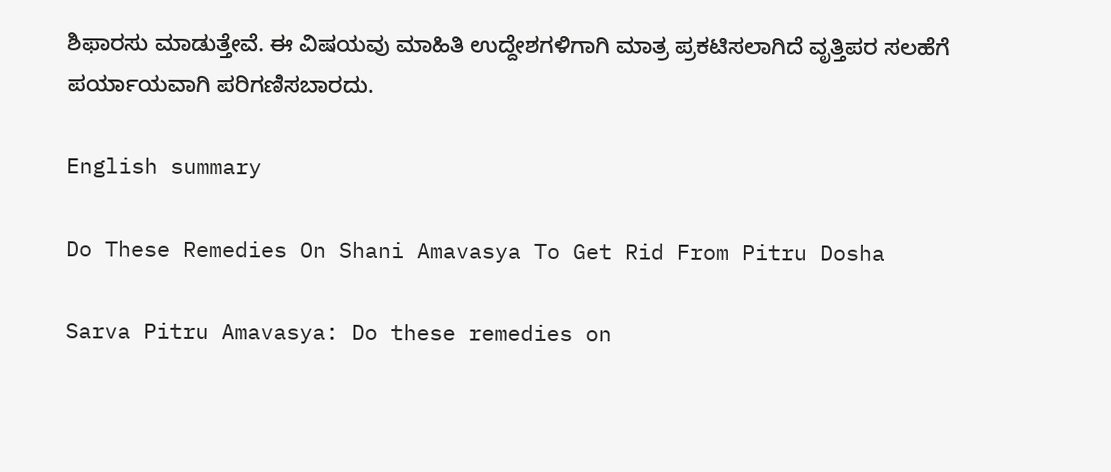ಶಿಫಾರಸು ಮಾಡುತ್ತೇವೆ. ಈ ವಿಷಯವು ಮಾಹಿತಿ ಉದ್ದೇಶಗಳಿಗಾಗಿ ಮಾತ್ರ ಪ್ರಕಟಿಸಲಾಗಿದೆ ವೃತ್ತಿಪರ ಸಲಹೆಗೆ ಪರ್ಯಾಯವಾಗಿ ಪರಿಗಣಿಸಬಾರದು.

English summary

Do These Remedies On Shani Amavasya To Get Rid From Pitru Dosha

Sarva Pitru Amavasya: Do these remedies on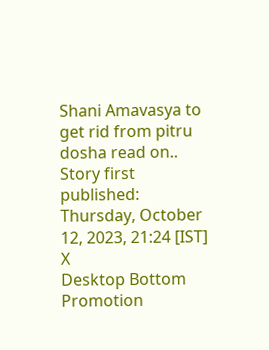Shani Amavasya to get rid from pitru dosha read on..
Story first published: Thursday, October 12, 2023, 21:24 [IST]
X
Desktop Bottom Promotion